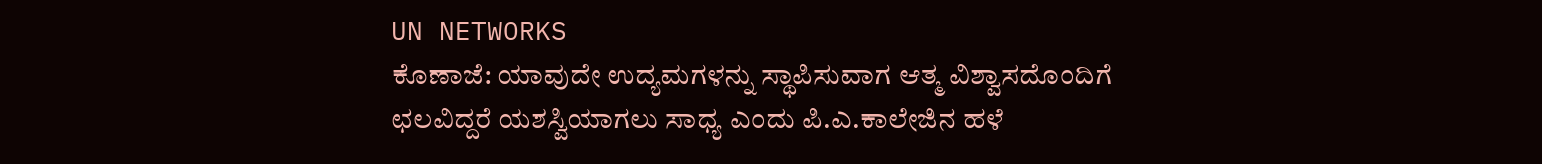UN NETWORKS
ಕೊಣಾಜೆ: ಯಾವುದೇ ಉದ್ಯಮಗಳನ್ನು ಸ್ಥಾಪಿಸುವಾಗ ಆತ್ಮ ವಿಶ್ವಾಸದೊಂದಿಗೆ ಛಲವಿದ್ದರೆ ಯಶಸ್ವಿಯಾಗಲು ಸಾಧ್ಯ ಎಂದು ಪಿ.ಎ.ಕಾಲೇಜಿನ ಹಳೆ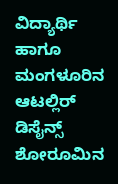ವಿದ್ಯಾರ್ಥಿ ಹಾಗೂ ಮಂಗಳೂರಿನ ಆಟಲ್ಲಿರ್ ಡಿಸೈನ್ಸ್ ಶೋರೂಮಿನ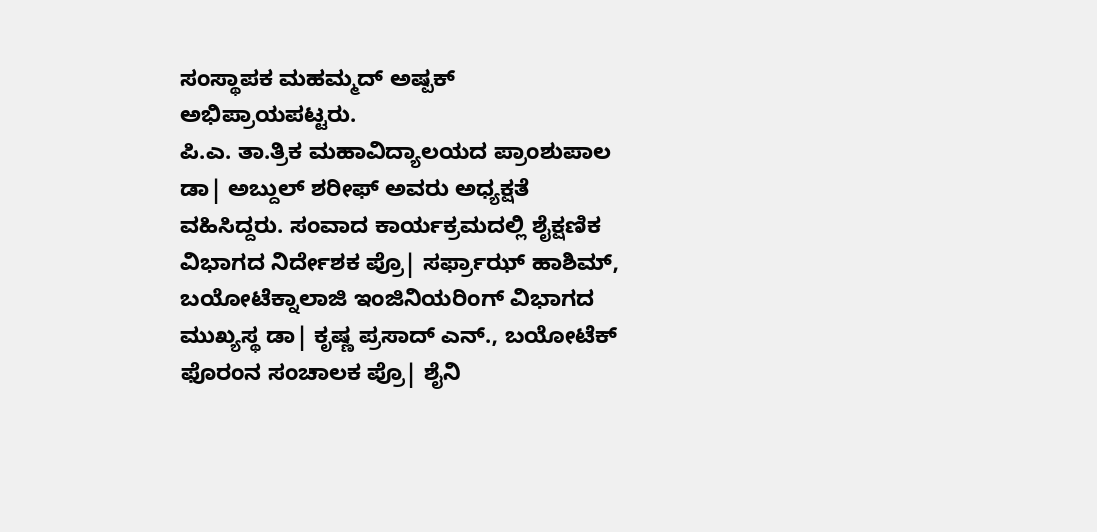ಸಂಸ್ಥಾಪಕ ಮಹಮ್ಮದ್ ಅಷ್ಪಕ್ ಅಭಿಪ್ರಾಯಪಟ್ಟರು.
ಪಿ.ಎ. ತಾ.ತ್ರಿಕ ಮಹಾವಿದ್ಯಾಲಯದ ಪ್ರಾಂಶುಪಾಲ ಡಾ| ಅಬ್ದುಲ್ ಶರೀಫ್ ಅವರು ಅಧ್ಯಕ್ಷತೆ ವಹಿಸಿದ್ದರು. ಸಂವಾದ ಕಾರ್ಯಕ್ರಮದಲ್ಲಿ ಶೈಕ್ಷಣಿಕ ವಿಭಾಗದ ನಿರ್ದೇಶಕ ಪ್ರೊ| ಸರ್ಫ್ರಾಝ್ ಹಾಶಿಮ್, ಬಯೋಟೆಕ್ನಾಲಾಜಿ ಇಂಜಿನಿಯರಿಂಗ್ ವಿಭಾಗದ ಮುಖ್ಯಸ್ಥ ಡಾ| ಕೃಷ್ಣ ಪ್ರಸಾದ್ ಎನ್., ಬಯೋಟೆಕ್ ಫೊರಂನ ಸಂಚಾಲಕ ಪ್ರೊ| ಶೈನಿ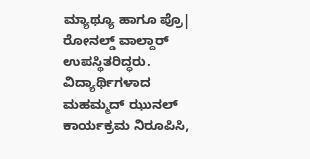ಮ್ಯಾಥ್ಯೂ ಹಾಗೂ ಪ್ರೊ| ರೋನಲ್ಡ್ ವಾಲ್ದಾರ್ ಉಪಸ್ಥಿತರಿದ್ಧರು.
ವಿದ್ಯಾರ್ಥಿಗಳಾದ ಮಹಮ್ಮದ್ ಝುನಲ್ ಕಾರ್ಯಕ್ರಮ ನಿರೂಪಿಸಿ,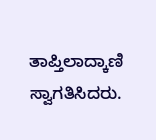ತಾಪ್ತಿಲಾದ್ಕಾಣಿ ಸ್ವಾಗತಿಸಿದರು.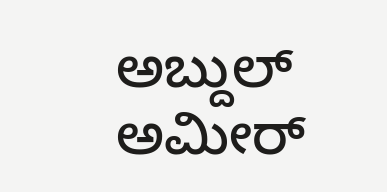ಅಬ್ದುಲ್ ಅಮೀರ್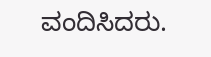ವಂದಿಸಿದರು.